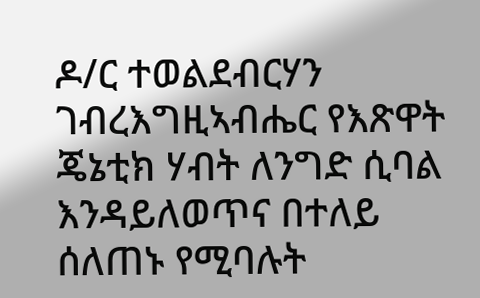ዶ/ር ተወልደብርሃን ገብረእግዚኣብሔር የእጽዋት ጄኔቲክ ሃብት ለንግድ ሲባል እንዳይለወጥና በተለይ ሰለጠኑ የሚባሉት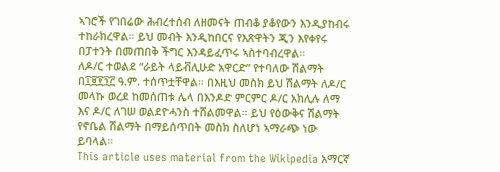ኣገሮች የገበሬው ሕብረተሰብ ለዘመናት ጠብቆ ያቆየውን እንዲያከብሩ ተከራክረዋል። ይህ መብት እንዲከበርና የእጽዋትን ጂን እየቀየሩ በፓተንት በመጠበቅ ችግር እንዳይፈጥሩ ኣስተባብረዋል።
ለዶ/ር ተወልደ “ራይት ላይቭሊሁድ አዋርድ” የተባለው ሽልማት በ፲፱፻፺፫ ዓ.ም. ተሰጥቷቸዋል። በእዚህ መስክ ይህ ሽልማት ለዶ/ር መላኩ ወረደ ከመሰጠቱ ሌላ በእንዶድ ምርምር ዶ/ር አክሊሉ ለማ እና ዶ/ር ለገሠ ወልደዮሓንስ ተሸልመዋል። ይህ የዕውቅና ሽልማት የኖቤል ሽልማት በማይሰጥበት መስክ ስለሆነ ኣማራጭ ነው ይባላል።
This article uses material from the Wikipedia አማርኛ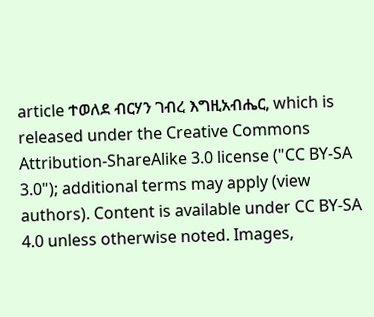article ተወለደ ብርሃን ገብረ እግዚአብሔር, which is released under the Creative Commons Attribution-ShareAlike 3.0 license ("CC BY-SA 3.0"); additional terms may apply (view authors). Content is available under CC BY-SA 4.0 unless otherwise noted. Images,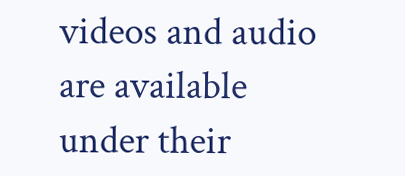videos and audio are available under their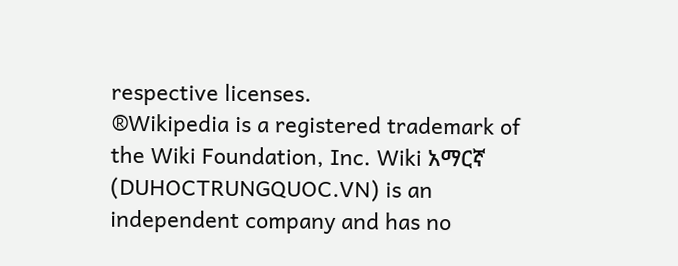respective licenses.
®Wikipedia is a registered trademark of the Wiki Foundation, Inc. Wiki አማርኛ (DUHOCTRUNGQUOC.VN) is an independent company and has no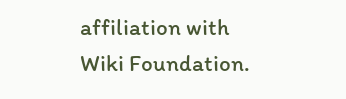affiliation with Wiki Foundation.